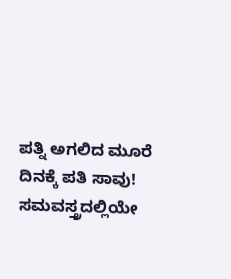ಪತ್ನಿ ಅಗಲಿದ ಮೂರೆ ದಿನಕ್ಕೆ ಪತಿ ಸಾವು! ಸಮವಸ್ತ್ರದಲ್ಲಿಯೇ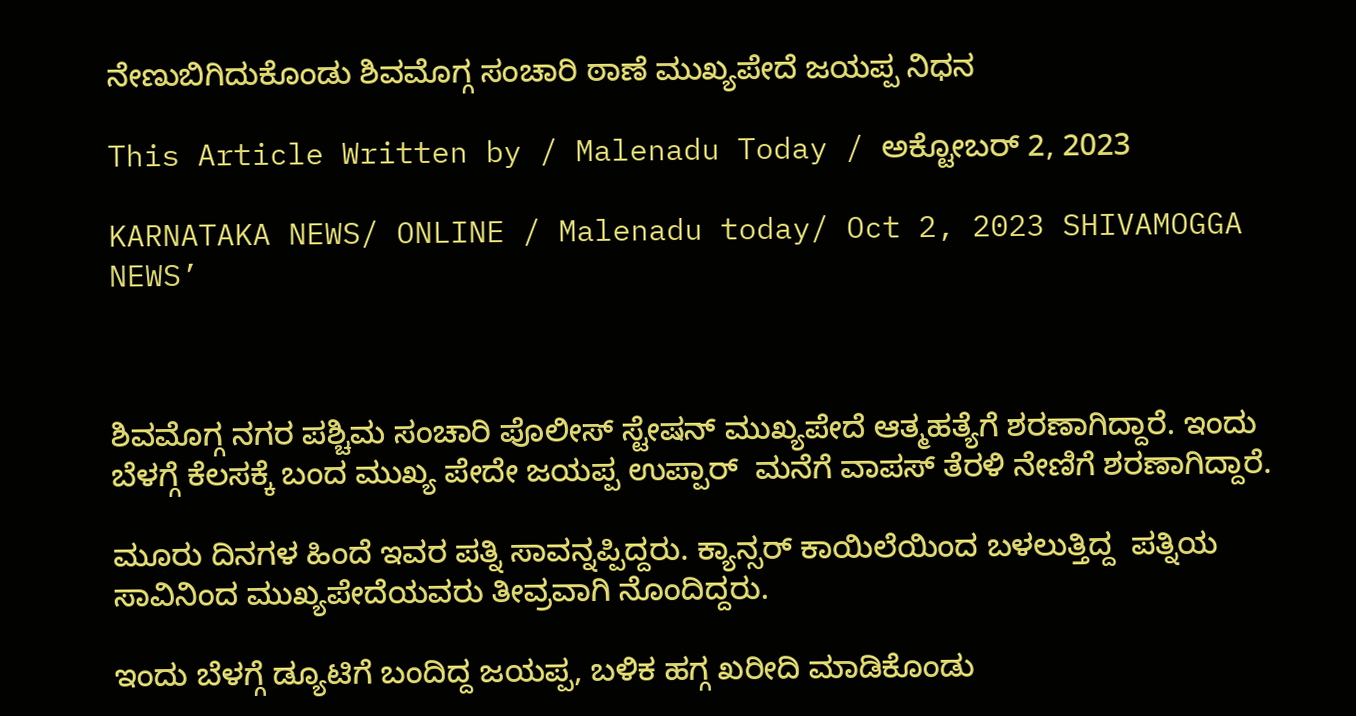ನೇಣುಬಿಗಿದುಕೊಂಡು ಶಿವಮೊಗ್ಗ ಸಂಚಾರಿ ಠಾಣೆ ಮುಖ್ಯಪೇದೆ ಜಯಪ್ಪ ನಿಧನ

This Article Written by / Malenadu Today / ಅಕ್ಟೋಬರ್ 2, 2023

KARNATAKA NEWS/ ONLINE / Malenadu today/ Oct 2, 2023 SHIVAMOGGA NEWS’



ಶಿವಮೊಗ್ಗ ನಗರ ಪಶ್ಚಿಮ ಸಂಚಾರಿ ಪೊಲೀಸ್ ಸ್ಟೇಷನ್ ಮುಖ್ಯಪೇದೆ ಆತ್ಮಹತ್ಯೆಗೆ ಶರಣಾಗಿದ್ದಾರೆ. ಇಂದು ಬೆಳಗ್ಗೆ ಕೆಲಸಕ್ಕೆ ಬಂದ ಮುಖ್ಯ ಪೇದೇ ಜಯಪ್ಪ ಉಪ್ಪಾರ್  ಮನೆಗೆ ವಾಪಸ್ ತೆರಳಿ ನೇಣಿಗೆ ಶರಣಾಗಿದ್ದಾರೆ.

ಮೂರು ದಿನಗಳ ಹಿಂದೆ ಇವರ ಪತ್ನಿ ಸಾವನ್ನಪ್ಪಿದ್ದರು. ಕ್ಯಾನ್ಸರ್ ಕಾಯಿಲೆಯಿಂದ ಬಳಲುತ್ತಿದ್ದ  ಪತ್ನಿಯ ಸಾವಿನಿಂದ ಮುಖ್ಯಪೇದೆಯವರು ತೀವ್ರವಾಗಿ ನೊಂದಿದ್ದರು.

ಇಂದು ಬೆಳಗ್ಗೆ ಡ್ಯೂಟಿಗೆ ಬಂದಿದ್ದ ಜಯಪ್ಪ, ಬಳಿಕ ಹಗ್ಗ ಖರೀದಿ ಮಾಡಿಕೊಂಡು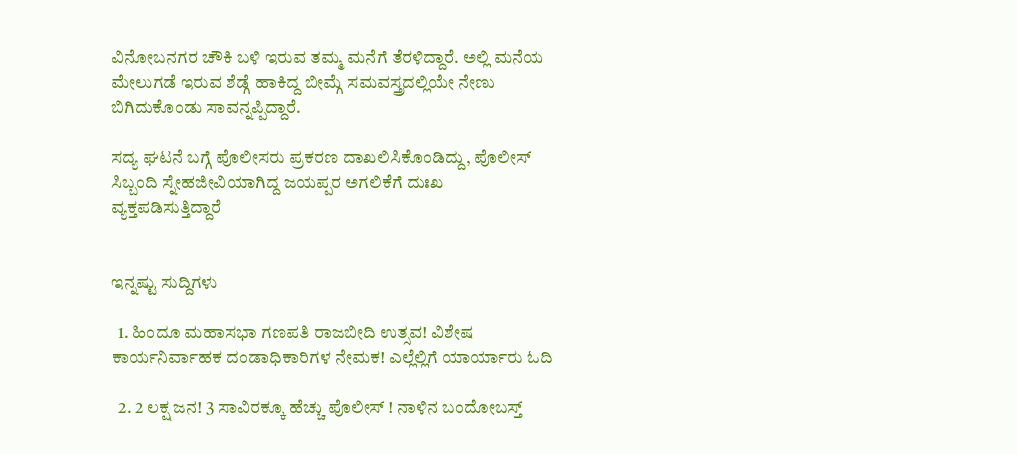ವಿನೋಬನಗರ ಚೌಕಿ ಬಳಿ ಇರುವ ತಮ್ಮ ಮನೆಗೆ ತೆರಳಿದ್ದಾರೆ. ಅಲ್ಲಿ ಮನೆಯ ಮೇಲುಗಡೆ ಇರುವ ಶೆಡ್ಗೆ ಹಾಕಿದ್ದ ಬೀಮ್ಗೆ ಸಮವಸ್ತ್ರದಲ್ಲಿಯೇ ನೇಣು ಬಿಗಿದುಕೊಂಡು ಸಾವನ್ನಪ್ಪಿದ್ದಾರೆ.

ಸದ್ಯ ಘಟನೆ ಬಗ್ಗೆ ಪೊಲೀಸರು ಪ್ರಕರಣ ದಾಖಲಿಸಿಕೊಂಡಿದ್ದು, ಪೊಲೀಸ್ ಸಿಬ್ಬಂದಿ ಸ್ನೇಹಜೀವಿಯಾಗಿದ್ದ ಜಯಪ್ಪರ ಅಗಲಿಕೆಗೆ ದುಃಖ ವ್ಯಕ್ತಪಡಿಸುತ್ತಿದ್ದಾರೆ


ಇನ್ನಷ್ಟು ಸುದ್ದಿಗಳು

  1. ಹಿಂದೂ ಮಹಾಸಭಾ ಗಣಪತಿ ರಾಜಬೀದಿ ಉತ್ಸವ! ವಿಶೇಷ ಕಾರ್ಯನಿರ್ವಾಹಕ ದಂಡಾಧಿಕಾರಿಗಳ ನೇಮಕ! ಎಲ್ಲೆಲ್ಲಿಗೆ ಯಾರ್ಯಾರು ಓದಿ

  2. 2 ಲಕ್ಷ ಜನ! 3 ಸಾವಿರಕ್ಕೂ ಹೆಚ್ಚು ಪೊಲೀಸ್ ! ನಾಳಿನ ಬಂದೋಬಸ್ತ್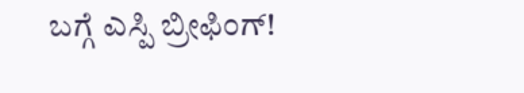ಬಗ್ಗೆ ಎಸ್ಪಿ ಬ್ರೀಫಿಂಗ್!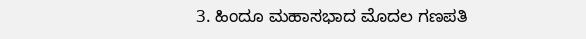3. ಹಿಂದೂ ಮಹಾಸಭಾದ ಮೊದಲ ಗಣಪತಿ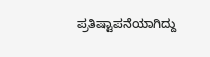ಪ್ರತಿಷ್ಟಾಪನೆಯಾಗಿದ್ದು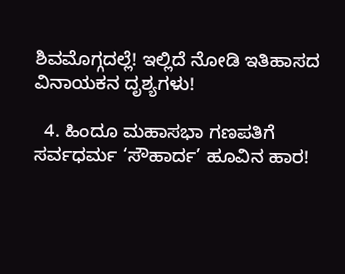ಶಿವಮೊಗ್ಗದಲ್ಲೆ! ಇಲ್ಲಿದೆ ನೋಡಿ ಇತಿಹಾಸದ ವಿನಾಯಕನ ದೃಶ್ಯಗಳು!

  4. ಹಿಂದೂ ಮಹಾಸಭಾ ಗಣಪತಿಗೆ ಸರ್ವಧರ್ಮ ‘ಸೌಹಾರ್ದ’ ಹೂವಿನ ಹಾರ!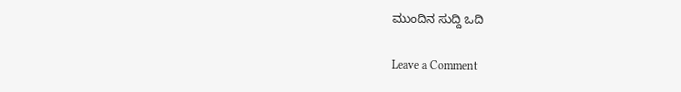ಮುಂದಿನ ಸುದ್ದಿ ಒದಿ

Leave a Comment